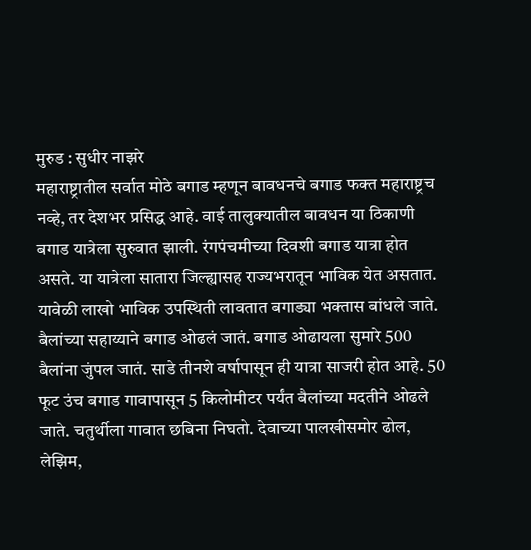मुरुड : सुधीर नाझरे
महाराष्ट्रातील सर्वात मोठे बगाड म्हणून बावधनचे बगाड फक्त महाराष्ट्रच नव्हे, तर देशभर प्रसिद्ध आहे. वाई तालुक्यातील बावधन या ठिकाणी बगाड यात्रेला सुरुवात झाली. रंगपंचमीच्या दिवशी बगाड यात्रा होत असते. या यात्रेला सातारा जिल्ह्यासह राज्यभरातून भाविक येत असतात. यावेळी लाखो भाविक उपस्थिती लावतात बगाड्या भक्तास बांधले जाते.
बैलांच्या सहाय्याने बगाड ओढलं जातं. बगाड ओढायला सुमारे 500 बैलांना जुंपल जातं. साडे तीनशे वर्षापासून ही यात्रा साजरी होत आहे. 50 फूट उंच बगाड गावापासून 5 किलोमीटर पर्यंत बैलांच्या मदतीने ओढले जाते. चतुर्थीला गावात छबिना निघतो. देवाच्या पालखीसमोर ढोल, लेझिम,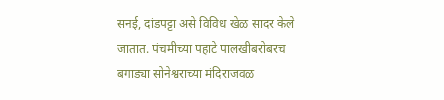सनई, दांडपट्टा असे विविध खेळ सादर केले जातात. पंचमीच्या पहाटे पालखीबरोबरच बगाड्या सोनेश्वराच्या मंदिराजवळ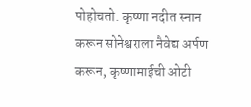पोहोचतो. कृष्णा नदीत स्नान करून सोनेश्वराला नैवेद्य अर्पण करून, कृष्णामाईची ओटी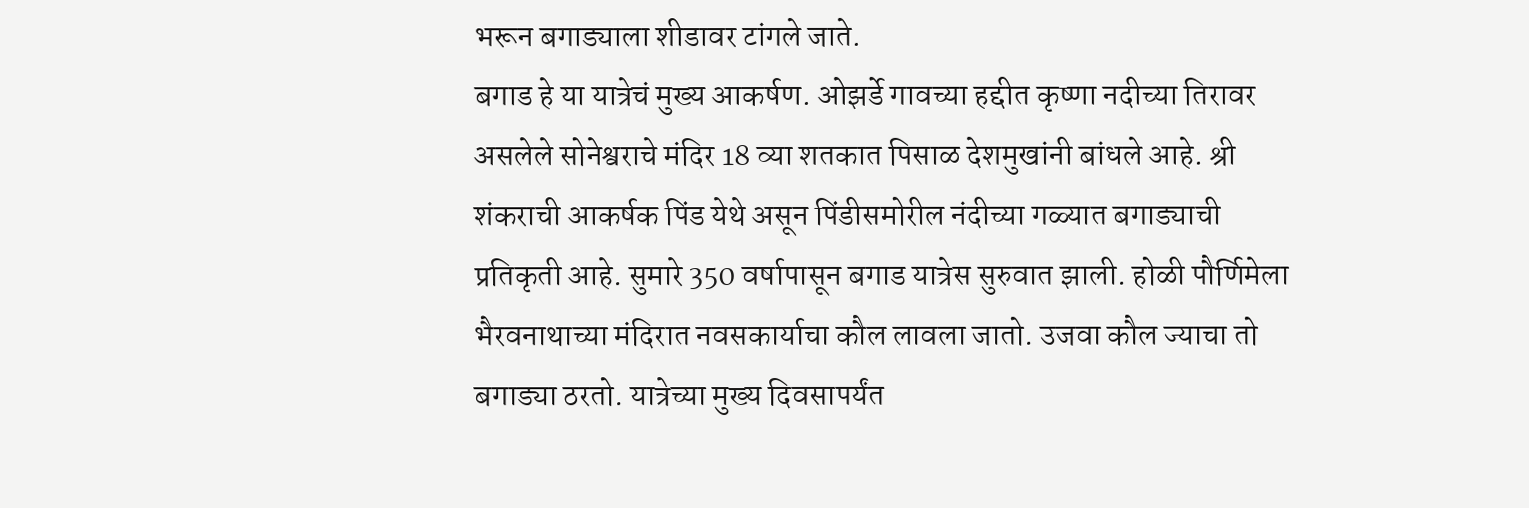भरून बगाड्याला शीडावर टांगले जाते.
बगाड हे या यात्रेचं मुख्य आकर्षण. ओझर्डे गावच्या हद्दीत कृष्णा नदीच्या तिरावर असलेले सोनेश्वराचे मंदिर 18 व्या शतकात पिसाळ देशमुखांनी बांधले आहे. श्री शंकराची आकर्षक पिंड येथे असून पिंडीसमोरील नंदीच्या गळ्यात बगाड्याची प्रतिकृती आहे. सुमारे 350 वर्षापासून बगाड यात्रेस सुरुवात झाली. होळी पौर्णिमेला भैरवनाथाच्या मंदिरात नवसकार्याचा कौल लावला जातो. उजवा कौल ज्याचा तो बगाड्या ठरतो. यात्रेच्या मुख्य दिवसापर्यंत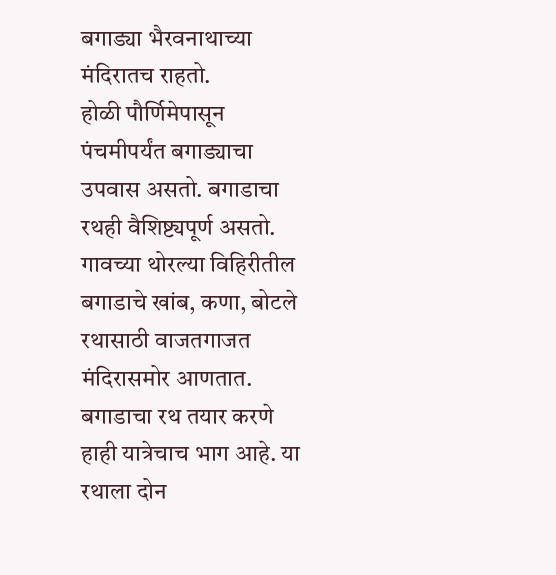बगाड्या भैरवनाथाच्या मंदिरातच राहतो.
होळी पौर्णिमेपासून पंचमीपर्यंत बगाड्याचा उपवास असतो. बगाडाचा रथही वैशिष्ट्यपूर्ण असतो. गावच्या थोरल्या विहिरीतील बगाडाचे खांब, कणा, बोटले रथासाठी वाजतगाजत मंदिरासमोर आणतात. बगाडाचा रथ तयार करणे हाही यात्रेचाच भाग आहे. या रथाला दोन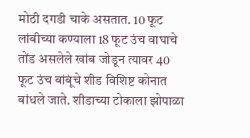मोठी दगडी चाके असतात. 10 फूट लांबीच्या कण्याला 18 फूट उंच वाघाचे तोंड असलेले खांब जोडून त्यावर 40 फूट उंच बांबूंचे शीड विशिष्ट कोनात बांधले जाते. शीडाच्या टोकाला झोपाळा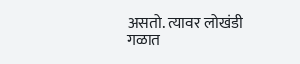असतो. त्यावर लोखंडी गळात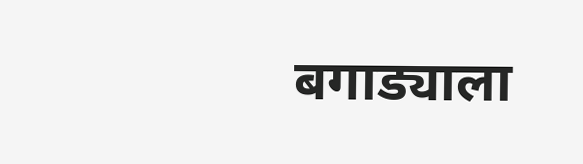बगाड्याला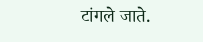टांगले जाते.